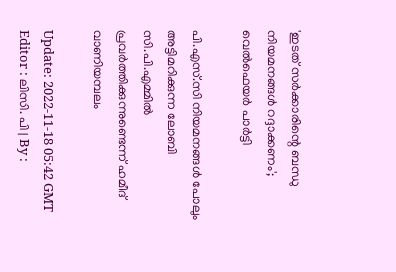'ഇടത് സർക്കാരിന്റെ ബന്ധു നിയമനങ്ങൾ റദ്ദാക്കണം'; വെൽഫെയർ പാർട്ടി

പി.എസ്.സി നിയമനങ്ങൾ പോലും അട്ടിമറിക്കുന്ന ലോബി സി.പി.എമ്മിൽ പ്രവർത്തിക്കുന്നുണ്ടെന്ന് ഹമീദ് വാണിയമ്പലം

Update: 2022-11-18 05:42 GMT
Editor : ലിസി. പി | By :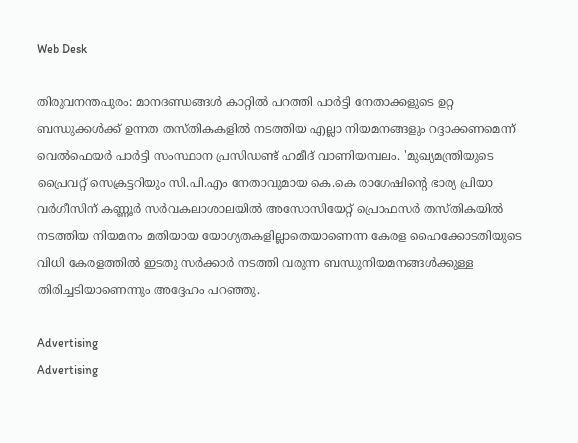Web Desk

തിരുവനന്തപുരം: മാനദണ്ഡങ്ങൾ കാറ്റിൽ പറത്തി പാർട്ടി നേതാക്കളുടെ ഉറ്റ ബന്ധുക്കൾക്ക് ഉന്നത തസ്തികകളിൽ നടത്തിയ എല്ലാ നിയമനങ്ങളും റദ്ദാക്കണമെന്ന് വെൽഫെയർ പാർട്ടി സംസ്ഥാന പ്രസിഡണ്ട് ഹമീദ് വാണിയമ്പലം. 'മുഖ്യമന്ത്രിയുടെ പ്രൈവറ്റ് സെക്രട്ടറിയും സി.പി.എം നേതാവുമായ കെ.കെ രാഗേഷിന്റെ ഭാര്യ പ്രിയാ വർഗീസിന് കണ്ണൂർ സർവകലാശാലയിൽ അസോസിയേറ്റ് പ്രൊഫസർ തസ്തികയിൽ നടത്തിയ നിയമനം മതിയായ യോഗ്യതകളില്ലാതെയാണെന്ന കേരള ഹൈക്കോടതിയുടെ വിധി കേരളത്തിൽ ഇടതു സർക്കാർ നടത്തി വരുന്ന ബന്ധുനിയമനങ്ങൾക്കുള്ള തിരിച്ചടിയാണെന്നും അദ്ദേഹം പറഞ്ഞു.

Advertising
Advertising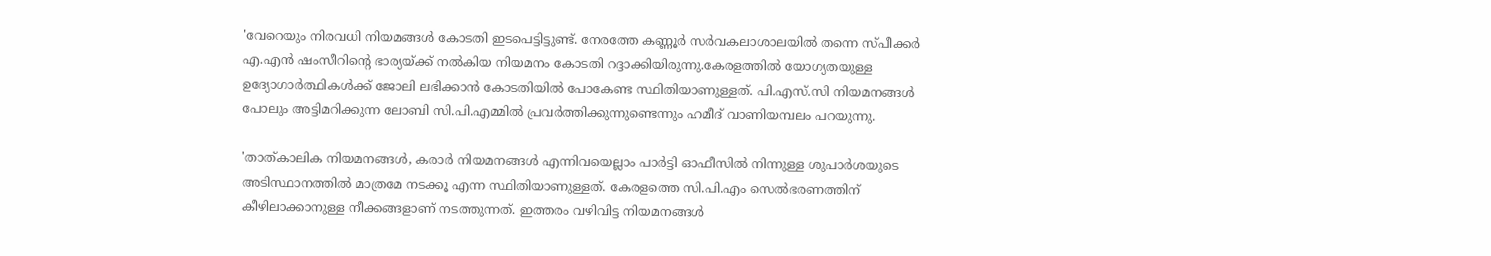'വേറെയും നിരവധി നിയമങ്ങൾ കോടതി ഇടപെട്ടിട്ടുണ്ട്. നേരത്തേ കണ്ണൂർ സർവകലാശാലയിൽ തന്നെ സ്പീക്കർ എ.എൻ ഷംസീറിന്റെ ഭാര്യയ്ക്ക് നൽകിയ നിയമനം കോടതി റദ്ദാക്കിയിരുന്നു.കേരളത്തിൽ യോഗ്യതയുള്ള ഉദ്യോഗാർത്ഥികൾക്ക് ജോലി ലഭിക്കാൻ കോടതിയിൽ പോകേണ്ട സ്ഥിതിയാണുള്ളത്. പി.എസ്.സി നിയമനങ്ങൾ പോലും അട്ടിമറിക്കുന്ന ലോബി സി.പി.എമ്മിൽ പ്രവർത്തിക്കുന്നുണ്ടെന്നും ഹമീദ് വാണിയമ്പലം പറയുന്നു.

'താത്കാലിക നിയമനങ്ങൾ, കരാർ നിയമനങ്ങൾ എന്നിവയെല്ലാം പാർട്ടി ഓഫീസിൽ നിന്നുള്ള ശുപാർശയുടെ അടിസ്ഥാനത്തിൽ മാത്രമേ നടക്കൂ എന്ന സ്ഥിതിയാണുള്ളത്. കേരളത്തെ സി.പി.എം സെൽഭരണത്തിന് കീഴിലാക്കാനുള്ള നീക്കങ്ങളാണ് നടത്തുന്നത്. ഇത്തരം വഴിവിട്ട നിയമനങ്ങൾ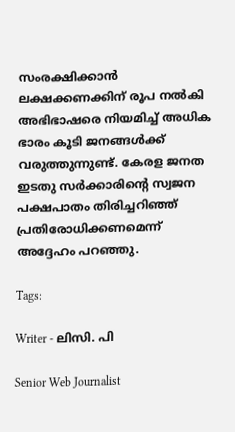സംരക്ഷിക്കാൻ ലക്ഷക്കണക്കിന് രൂപ നൽകി അഭിഭാഷരെ നിയമിച്ച് അധിക ഭാരം കൂടി ജനങ്ങൾക്ക് വരുത്തുന്നുണ്ട്. കേരള ജനത ഇടതു സർക്കാരിന്റെ സ്വജന പക്ഷപാതം തിരിച്ചറിഞ്ഞ് പ്രതിരോധിക്കണമെന്ന് അദ്ദേഹം പറഞ്ഞു.

Tags:

Writer - ലിസി. പി

Senior Web Journalist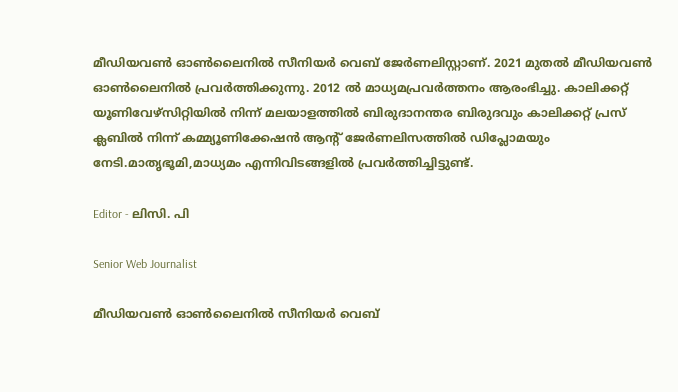മീഡിയവൺ ഓൺലൈനിൽ സീനിയർ വെബ് ജേർണലിസ്റ്റാണ്. 2021 മുതൽ മീഡിയവൺ ഓൺലൈനിൽ പ്രവർത്തിക്കുന്നു. 2012 ല്‍ മാധ്യമപ്രവര്‍ത്തനം ആരംഭിച്ചു. കാലിക്കറ്റ് യൂണിവേഴ്‌സിറ്റിയിൽ നിന്ന് മലയാളത്തിൽ ബിരുദാനന്തര ബിരുദവും കാലിക്കറ്റ് പ്രസ് ക്ലബിൽ നിന്ന് കമ്മ്യൂണിക്കേഷൻ ആന്റ് ജേർണലിസത്തിൽ ഡിപ്ലോമയും നേടി.മാതൃഭൂമി,മാധ്യമം എന്നിവിടങ്ങളിൽ പ്രവർത്തിച്ചിട്ടുണ്ട്.

Editor - ലിസി. പി

Senior Web Journalist

മീഡിയവൺ ഓൺലൈനിൽ സീനിയർ വെബ്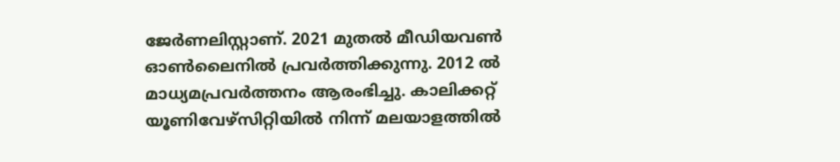ജേർണലിസ്റ്റാണ്. 2021 മുതൽ മീഡിയവൺ ഓൺലൈനിൽ പ്രവർത്തിക്കുന്നു. 2012 ല്‍ മാധ്യമപ്രവര്‍ത്തനം ആരംഭിച്ചു. കാലിക്കറ്റ് യൂണിവേഴ്‌സിറ്റിയിൽ നിന്ന് മലയാളത്തിൽ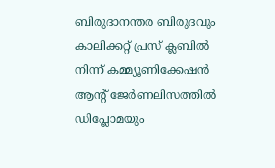ബിരുദാനന്തര ബിരുദവും കാലിക്കറ്റ് പ്രസ് ക്ലബിൽ നിന്ന് കമ്മ്യൂണിക്കേഷൻ ആന്റ് ജേർണലിസത്തിൽ ഡിപ്ലോമയും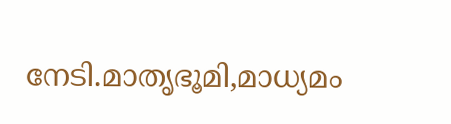നേടി.മാതൃഭൂമി,മാധ്യമം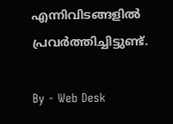എന്നിവിടങ്ങളിൽ പ്രവർത്തിച്ചിട്ടുണ്ട്.

By - Web Desk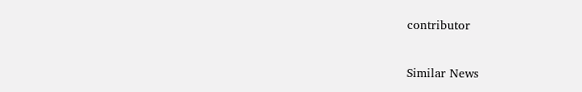contributor

Similar News